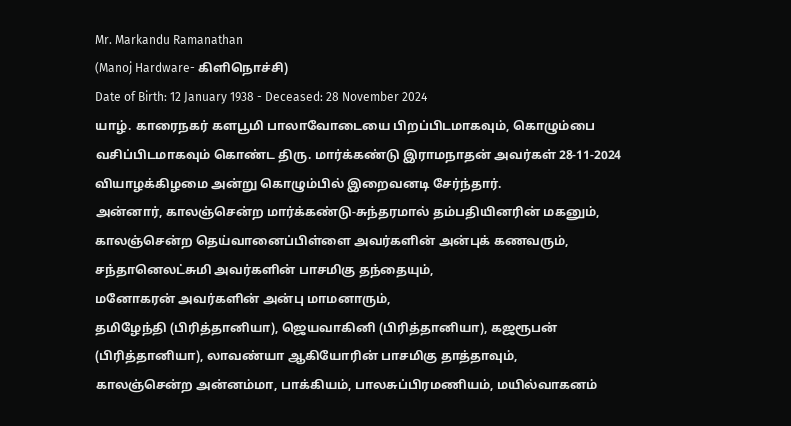Mr. Markandu Ramanathan
(Manoj Hardware- கிளிநொச்சி)
Date of Birth: 12 January 1938 - Deceased: 28 November 2024
யாழ். காரைநகர் களபூமி பாலாவோடையை பிறப்பிடமாகவும், கொழும்பை வசிப்பிடமாகவும் கொண்ட திரு. மார்க்கண்டு இராமநாதன் அவர்கள் 28-11-2024 வியாழக்கிழமை அன்று கொழும்பில் இறைவனடி சேர்ந்தார்.
அன்னார், காலஞ்சென்ற மார்க்கண்டு-சுந்தரமால் தம்பதியினரின் மகனும்,
காலஞ்சென்ற தெய்வானைப்பிள்ளை அவர்களின் அன்புக் கணவரும்,
சந்தானெலட்சுமி அவர்களின் பாசமிகு தந்தையும்,
மனோகரன் அவர்களின் அன்பு மாமனாரும்,
தமிழேந்தி (பிரித்தானியா), ஜெயவாகினி (பிரித்தானியா), கஜரூபன் (பிரித்தானியா), லாவண்யா ஆகியோரின் பாசமிகு தாத்தாவும்,
காலஞ்சென்ற அன்னம்மா, பாக்கியம், பாலசுப்பிரமணியம், மயில்வாகனம்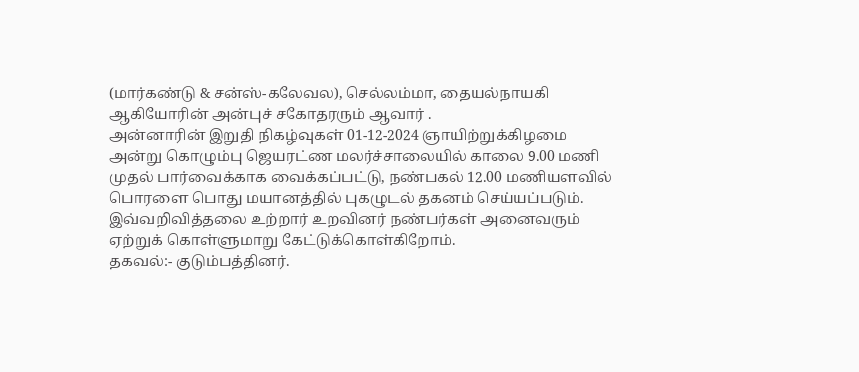(மார்கண்டு & சன்ஸ்-கலேவல), செல்லம்மா, தையல்நாயகி ஆகியோரின் அன்புச் சகோதரரும் ஆவார் .
அன்னாரின் இறுதி நிகழ்வுகள் 01-12-2024 ஞாயிற்றுக்கிழமை அன்று கொழும்பு ஜெயரட்ண மலர்ச்சாலையில் காலை 9.00 மணி முதல் பார்வைக்காக வைக்கப்பட்டு, நண்பகல் 12.00 மணியளவில் பொரளை பொது மயானத்தில் புகழுடல் தகனம் செய்யப்படும்.
இவ்வறிவித்தலை உற்றார் உறவினர் நண்பர்கள் அனைவரும் ஏற்றுக் கொள்ளுமாறு கேட்டுக்கொள்கிறோம்.
தகவல்:- குடும்பத்தினர்.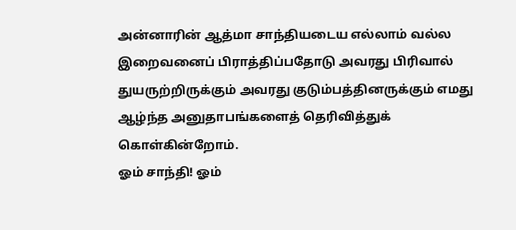அன்னாரின் ஆத்மா சாந்தியடைய எல்லாம் வல்ல இறைவனைப் பிராத்திப்பதோடு அவரது பிரிவால் துயருற்றிருக்கும் அவரது குடும்பத்தினருக்கும் எமது ஆழ்ந்த அனுதாபங்களைத் தெரிவித்துக் கொள்கின்றோம்.
ஓம் சாந்தி! ஓம்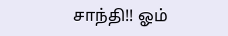சாந்தி!! ஓம்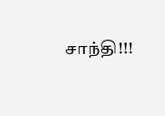சாந்தி!!!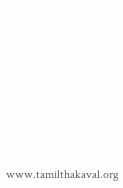www.tamilthakaval.org